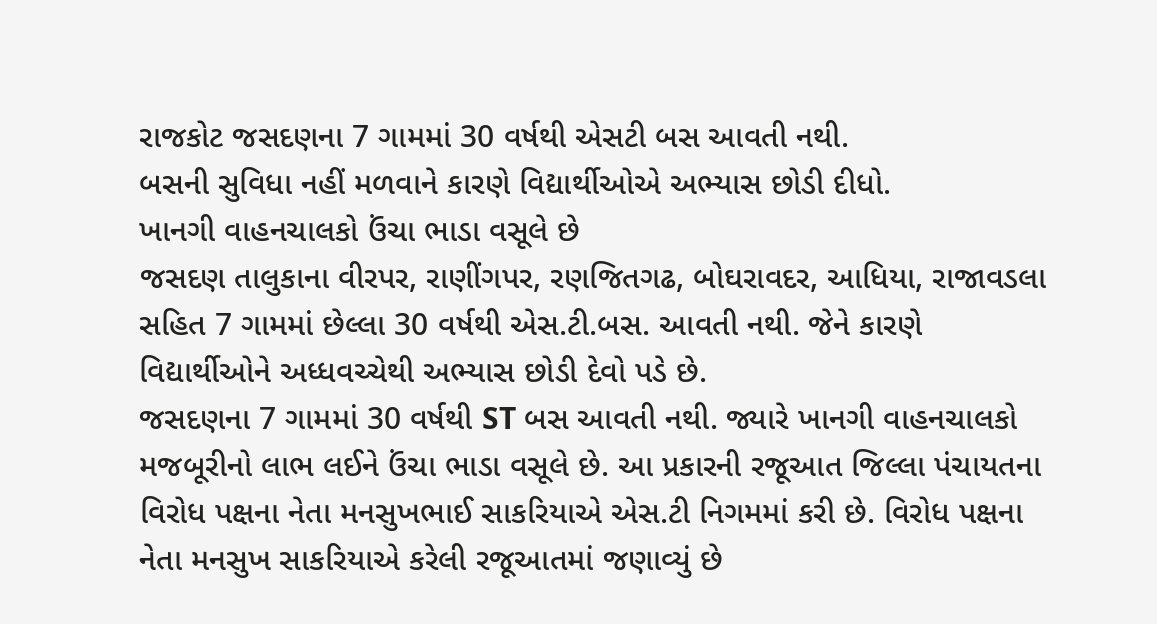રાજકોટ જસદણના 7 ગામમાં 30 વર્ષથી એસટી બસ આવતી નથી.
બસની સુવિધા નહીં મળવાને કારણે વિદ્યાર્થીઓએ અભ્યાસ છોડી દીધો.
ખાનગી વાહનચાલકો ઉંચા ભાડા વસૂલે છે
જસદણ તાલુકાના વીરપર, રાણીંગપર, રણજિતગઢ, બોઘરાવદર, આધિયા, રાજાવડલા સહિત 7 ગામમાં છેલ્લા 30 વર્ષથી એસ.ટી.બસ. આવતી નથી. જેને કારણે વિદ્યાર્થીઓને અધ્ધવચ્ચેથી અભ્યાસ છોડી દેવો પડે છે.
જસદણના 7 ગામમાં 30 વર્ષથી ST બસ આવતી નથી. જ્યારે ખાનગી વાહનચાલકો મજબૂરીનો લાભ લઈને ઉંચા ભાડા વસૂલે છે. આ પ્રકારની રજૂઆત જિલ્લા પંચાયતના વિરોધ પક્ષના નેતા મનસુખભાઈ સાકરિયાએ એસ.ટી નિગમમાં કરી છે. વિરોધ પક્ષના નેતા મનસુખ સાકરિયાએ કરેલી રજૂઆતમાં જણાવ્યું છે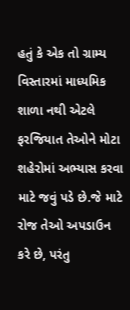હતું કે એક તો ગ્રામ્ય વિસ્તારમાં માધ્યમિક શાળા નથી એટલે ફરજિયાત તેઓને મોટા શહેરોમાં અભ્યાસ કરવા માટે જવું પડે છે.જે માટે રોજ તેઓ અપડાઉન કરે છે, પરંતુ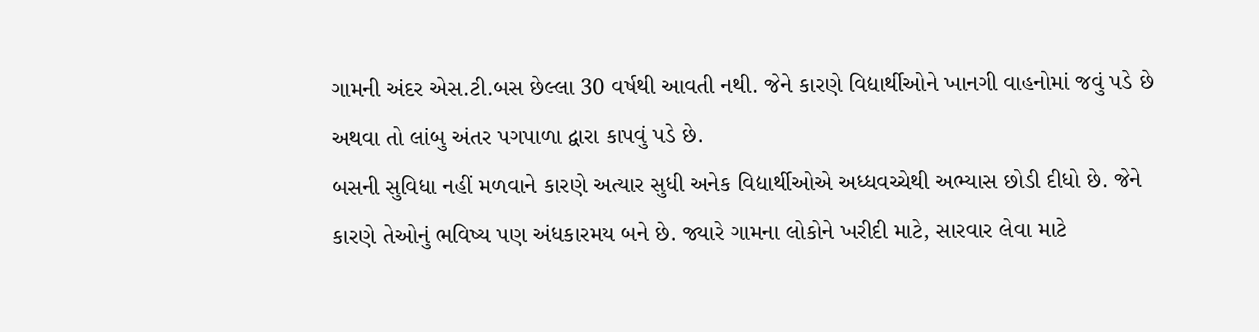ગામની અંદર એસ.ટી.બસ છેલ્લા 30 વર્ષથી આવતી નથી. જેને કારણે વિદ્યાર્થીઓને ખાનગી વાહનોમાં જવું પડે છે અથવા તો લાંબુ અંતર પગપાળા દ્વારા કાપવું પડે છે.
બસની સુવિધા નહીં મળવાને કારણે અત્યાર સુધી અનેક વિદ્યાર્થીઓએ અધ્ધવચ્ચેથી અભ્યાસ છોડી દીધો છે. જેને કારણે તેઓનું ભવિષ્ય પણ અંધકારમય બને છે. જ્યારે ગામના લોકોને ખરીદી માટે, સારવાર લેવા માટે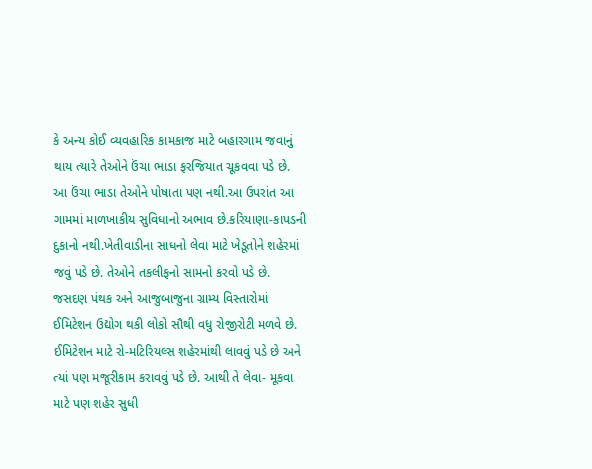કે અન્ય કોઈ વ્યવહારિક કામકાજ માટે બહારગામ જવાનું થાય ત્યારે તેઓને ઉંચા ભાડા ફરજિયાત ચૂકવવા પડે છે. આ ઉંચા ભાડા તેઓને પોષાતા પણ નથી.આ ઉપરાંત આ ગામમાં માળખાકીય સુવિધાનો અભાવ છે.કરિયાણા-કાપડની દુકાનો નથી.ખેતીવાડીના સાધનો લેવા માટે ખેડૂતોને શહેરમાં જવું પડે છે. તેઓને તકલીફનો સામનો કરવો પડે છે. જસદણ પંથક અને આજુબાજુના ગ્રામ્ય વિસ્તારોમાં ઈમિટેશન ઉદ્યોગ થકી લોકો સૌથી વધુ રોજીરોટી મળવે છે.
ઈમિટેશન માટે રો-મટિરિયલ્સ શહેરમાંથી લાવવું પડે છે અને ત્યાં પણ મજૂરીકામ કરાવવું પડે છે. આથી તે લેવા- મૂકવા માટે પણ શહેર સુધી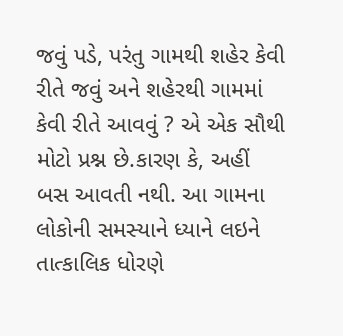જવું પડે, પરંતુ ગામથી શહેર કેવી રીતે જવું અને શહેરથી ગામમાં કેવી રીતે આવવું ? એ એક સૌથી મોટો પ્રશ્ન છે.કારણ કે, અહીં બસ આવતી નથી. આ ગામના લોકોની સમસ્યાને ધ્યાને લઇને તાત્કાલિક ધોરણે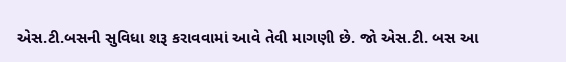એસ.ટી.બસની સુવિધા શરૂ કરાવવામાં આવે તેવી માગણી છે. જો એસ.ટી. બસ આ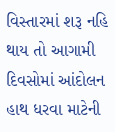વિસ્તારમાં શરૂ નહિ થાય તો આગામી દિવસોમાં આંદોલન હાથ ધરવા માટેની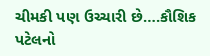ચીમકી પણ ઉચ્ચારી છે….કૌશિક પટેલનો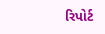રિપોર્ટ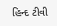હિન્દ ટીવી